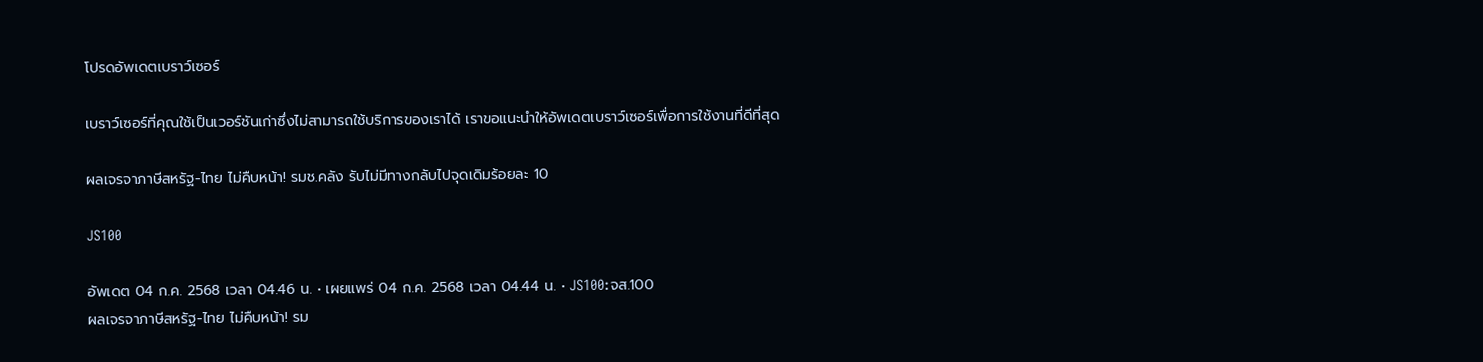โปรดอัพเดตเบราว์เซอร์

เบราว์เซอร์ที่คุณใช้เป็นเวอร์ชันเก่าซึ่งไม่สามารถใช้บริการของเราได้ เราขอแนะนำให้อัพเดตเบราว์เซอร์เพื่อการใช้งานที่ดีที่สุด

ผลเจรจาภาษีสหรัฐ-ไทย ไม่คืบหน้า! รมช.คลัง รับไม่มีทางกลับไปจุดเดิมร้อยละ 10

JS100

อัพเดต 04 ก.ค. 2568 เวลา 04.46 น. • เผยแพร่ 04 ก.ค. 2568 เวลา 04.44 น. • JS100:จส.100
ผลเจรจาภาษีสหรัฐ-ไทย ไม่คืบหน้า! รม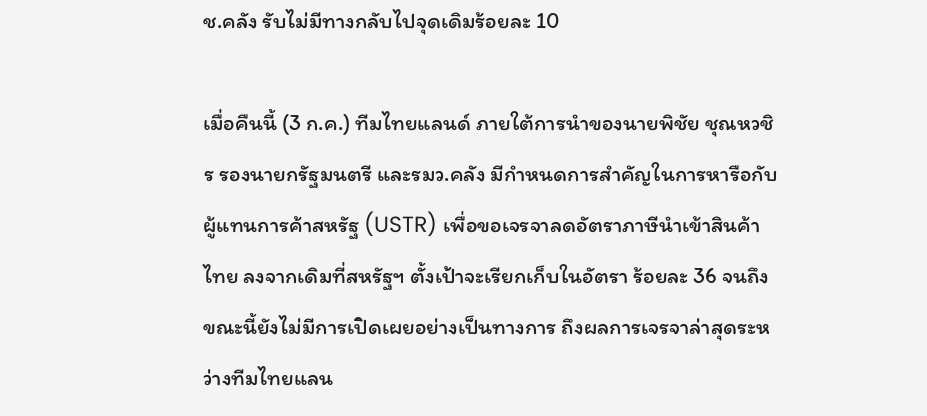ช.คลัง รับไม่มีทางกลับไปจุดเดิมร้อยละ 10

เมื่อคืนนี้ (3 ก.ค.) ทีมไทยแลนด์ ภายใต้การนำของนายพิชัย ชุณหวชิร รองนายกรัฐมนตรี และรมว.คลัง มีกำหนดการสำคัญในการหารือกับผู้แทนการค้าสหรัฐ (USTR) เพื่อขอเจรจาลดอัตราภาษีนำเข้าสินค้าไทย ลงจากเดิมที่สหรัฐฯ ตั้งเป้าจะเรียกเก็บในอัตรา ร้อยละ 36 จนถึงขณะนี้ยังไม่มีการเปิดเผยอย่างเป็นทางการ ถึงผลการเจรจาล่าสุดระหว่างทีมไทยแลน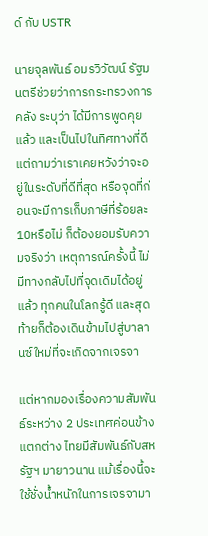ด์ กับ USTR

นายจุลพันธ์ อมรวิวัฒน์ รัฐมนตรีช่วยว่าการกระทรวงการคลัง ระบุว่า ได้มีการพูดคุยแล้ว และเป็นไปในทิศทางที่ดี แต่ถามว่าเราเคยหวังว่าจะอยู่ในระดับที่ดีที่สุด หรือจุดที่ก่อนจะมีการเก็บภาษีที่ร้อยละ 10หรือไม่ ก็ต้องยอมรับความจริงว่า เหตุการณ์ครั้งนี้ ไม่มีทางกลับไปที่จุดเดิมได้อยู่แล้ว ทุกคนในโลกรู้ดี และสุดท้ายก็ต้องเดินข้ามไปสู่บาลานซ์ใหม่ที่จะเกิดจากเจรจา

แต่หากมองเรื่องความสัมพันธ์ระหว่าง 2 ประเทศค่อนข้างแตกต่าง ไทยมีสัมพันธ์กับสหรัฐฯ มายาวนาน แม้เรื่องนี้จะใช้ชั่งน้ำหนักในการเจรจามา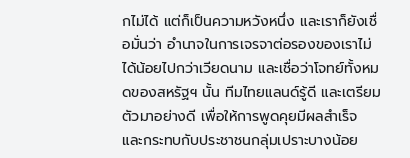กไม่ได้ แต่ก็เป็นความหวังหนึ่ง และเราก็ยังเชื่อมั่นว่า อำนาจในการเจรจาต่อรองของเราไม่ได้น้อยไปกว่าเวียดนาม และเชื่อว่าโจทย์ทั้งหมดของสหรัฐฯ นั้น ทีมไทยแลนด์รู้ดี และเตรียมตัวมาอย่างดี เพื่อให้การพูดคุยมีผลสำเร็จ และกระทบกับประชาชนกลุ่มเปราะบางน้อย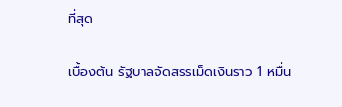ที่สุด

เบื้องต้น รัฐบาลจัดสรรเม็ดเงินราว 1 หมื่น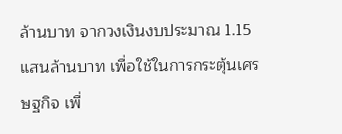ล้านบาท จากวงเงินงบประมาณ 1.15 แสนล้านบาท เพื่อใช้ในการกระตุ้นเศรษฐกิจ เพื่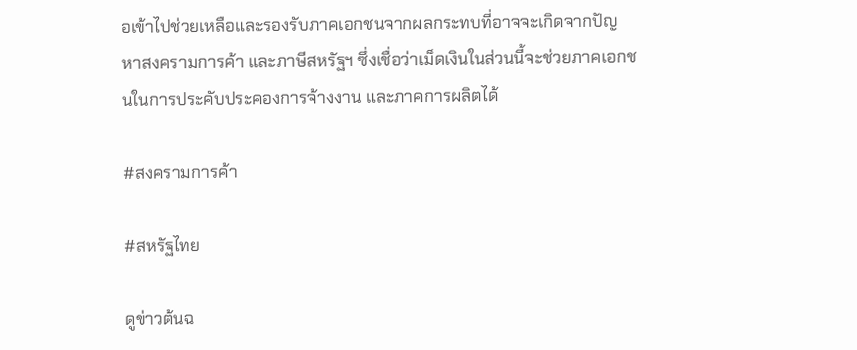อเข้าไปช่วยเหลือและรองรับภาคเอกชนจากผลกระทบที่อาจจะเกิดจากปัญหาสงครามการค้า และภาษีสหรัฐฯ ซึ่งเชื่อว่าเม็ดเงินในส่วนนี้จะช่วยภาคเอกชนในการประคับประคองการจ้างงาน และภาคการผลิตได้

#สงครามการค้า

#สหรัฐไทย

ดูข่าวต้นฉ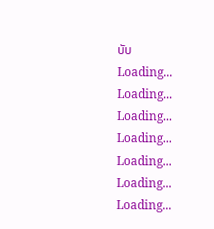บับ
Loading...
Loading...
Loading...
Loading...
Loading...
Loading...
Loading...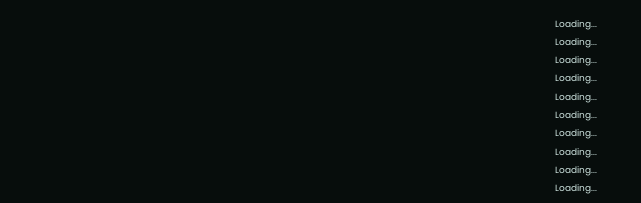Loading...
Loading...
Loading...
Loading...
Loading...
Loading...
Loading...
Loading...
Loading...
Loading...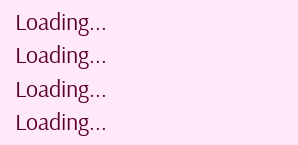Loading...
Loading...
Loading...
Loading...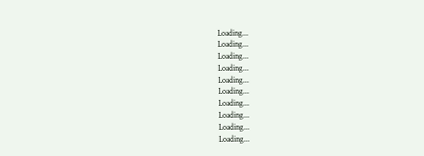Loading...
Loading...
Loading...
Loading...
Loading...
Loading...
Loading...
Loading...
Loading...
Loading...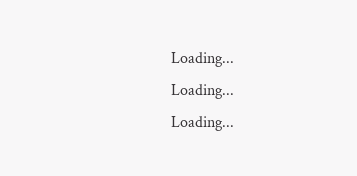Loading...
Loading...
Loading...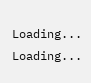Loading...
Loading...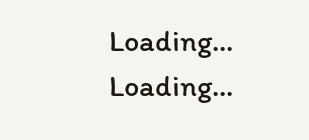Loading...
Loading...